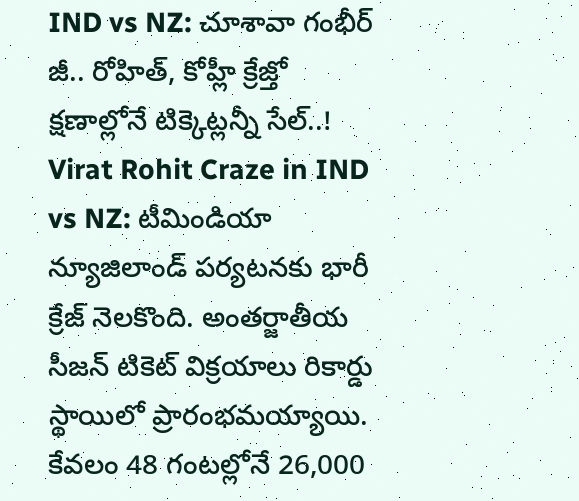IND vs NZ: చూశావా గంభీర్ జీ.. రోహిత్, కోహ్లీ క్రేజ్తో క్షణాల్లోనే టిక్కెట్లన్నీ సేల్..!
Virat Rohit Craze in IND vs NZ: టీమిండియా న్యూజిలాండ్ పర్యటనకు భారీ క్రేజ్ నెలకొంది. అంతర్జాతీయ సీజన్ టికెట్ విక్రయాలు రికార్డు స్థాయిలో ప్రారంభమయ్యాయి. కేవలం 48 గంటల్లోనే 26,000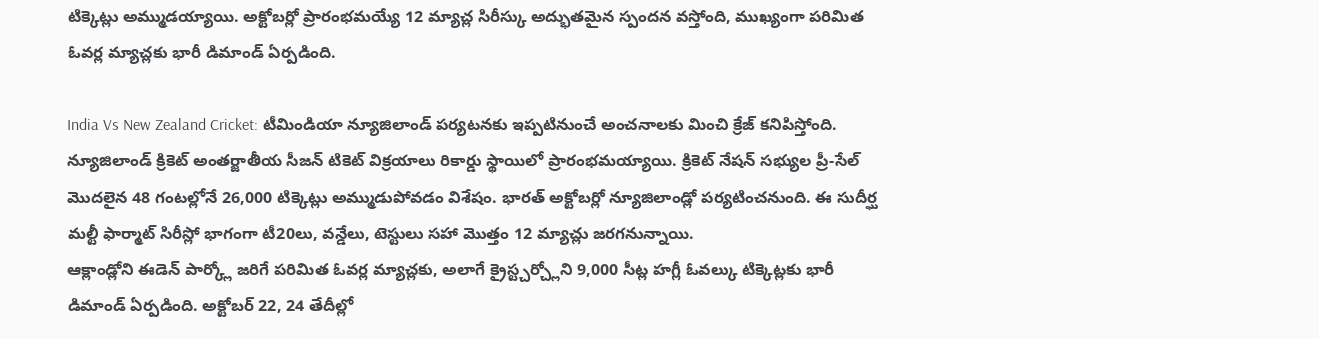టిక్కెట్లు అమ్ముడయ్యాయి. అక్టోబర్లో ప్రారంభమయ్యే 12 మ్యాచ్ల సిరీస్కు అద్భుతమైన స్పందన వస్తోంది, ముఖ్యంగా పరిమిత ఓవర్ల మ్యాచ్లకు భారీ డిమాండ్ ఏర్పడింది.

India Vs New Zealand Cricket: టీమిండియా న్యూజిలాండ్ పర్యటనకు ఇప్పటినుంచే అంచనాలకు మించి క్రేజ్ కనిపిస్తోంది. న్యూజిలాండ్ క్రికెట్ అంతర్జాతీయ సీజన్ టికెట్ విక్రయాలు రికార్డు స్థాయిలో ప్రారంభమయ్యాయి. క్రికెట్ నేషన్ సభ్యుల ప్రీ-సేల్ మొదలైన 48 గంటల్లోనే 26,000 టిక్కెట్లు అమ్ముడుపోవడం విశేషం. భారత్ అక్టోబర్లో న్యూజిలాండ్లో పర్యటించనుంది. ఈ సుదీర్ఘ మల్టీ ఫార్మాట్ సిరీస్లో భాగంగా టీ20లు, వన్డేలు, టెస్టులు సహా మొత్తం 12 మ్యాచ్లు జరగనున్నాయి.
ఆక్లాండ్లోని ఈడెన్ పార్క్లో జరిగే పరిమిత ఓవర్ల మ్యాచ్లకు, అలాగే క్రైస్ట్చర్చ్లోని 9,000 సీట్ల హగ్లీ ఓవల్కు టిక్కెట్లకు భారీ డిమాండ్ ఏర్పడింది. అక్టోబర్ 22, 24 తేదీల్లో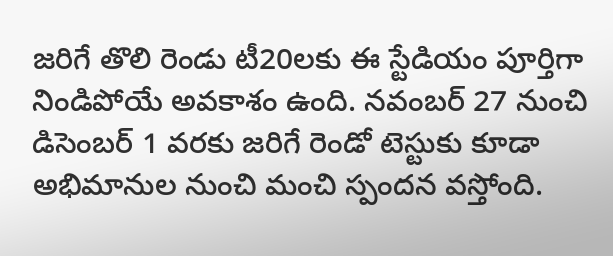జరిగే తొలి రెండు టీ20లకు ఈ స్టేడియం పూర్తిగా నిండిపోయే అవకాశం ఉంది. నవంబర్ 27 నుంచి డిసెంబర్ 1 వరకు జరిగే రెండో టెస్టుకు కూడా అభిమానుల నుంచి మంచి స్పందన వస్తోంది.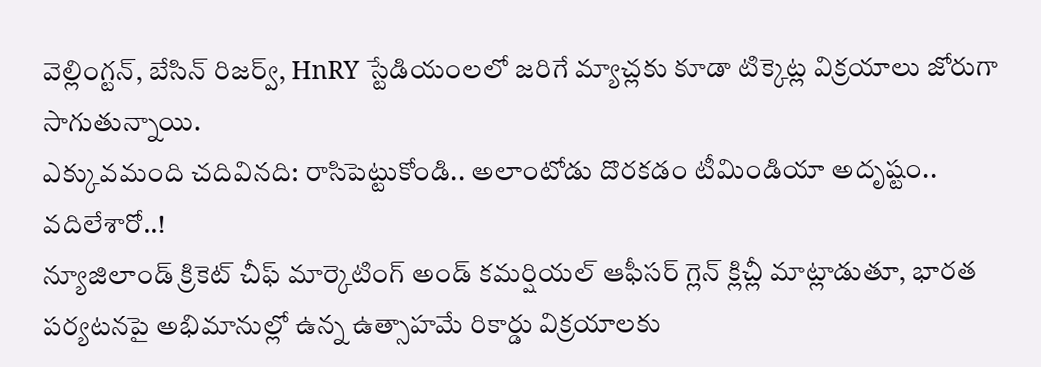వెల్లింగ్టన్, బేసిన్ రిజర్వ్, HnRY స్టేడియంలలో జరిగే మ్యాచ్లకు కూడా టిక్కెట్ల విక్రయాలు జోరుగా సాగుతున్నాయి.
ఎక్కువమంది చదివినది: రాసిపెట్టుకోండి.. అలాంటోడు దొరకడం టీమిండియా అదృష్టం.. వదిలేశారో..!
న్యూజిలాండ్ క్రికెట్ చీఫ్ మార్కెటింగ్ అండ్ కమర్షియల్ ఆఫీసర్ గ్లెన్ క్లిచ్లీ మాట్లాడుతూ, భారత పర్యటనపై అభిమానుల్లో ఉన్న ఉత్సాహమే రికార్డు విక్రయాలకు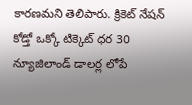కారణమని తెలిపారు. క్రికెట్ నేషన్ కోడ్తో ఒక్కో టిక్కెట్ ధర 30 న్యూజిలాండ్ డాలర్ల లోపే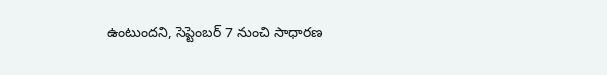ఉంటుందని, సెప్టెంబర్ 7 నుంచి సాధారణ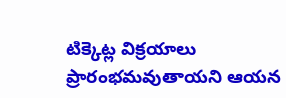టిక్కెట్ల విక్రయాలు ప్రారంభమవుతాయని ఆయన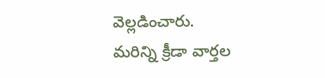వెల్లడించారు.
మరిన్ని క్రీడా వార్తల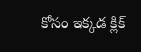కోసం ఇక్కడ క్లిక్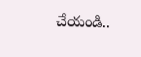చేయండి..